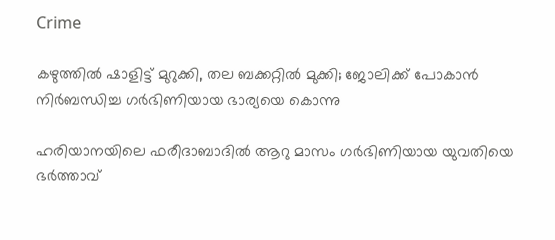Crime

കഴുത്തിൽ ഷാളിട്ട് മുറുക്കി, തല ബക്കറ്റിൽ മുക്കി; ജോലിക്ക് പോകാൻ നിർബന്ധിച്ച ഗര്‍ഭിണിയായ ഭാര്യയെ കൊന്നു

ഹരിയാനയിലെ ഫരീദാബാദിൽ ആറു മാസം ഗർഭിണിയായ യുവതിയെ ഭർത്താവ്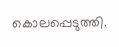കൊലപ്പെടുത്തി.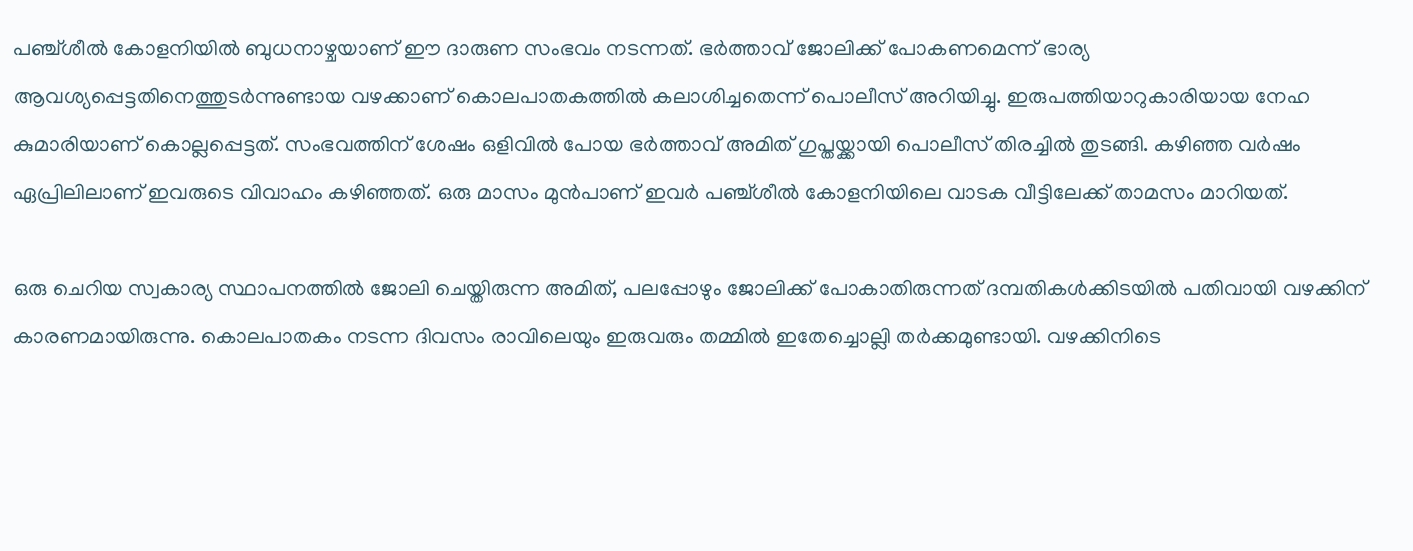പഞ്ച്ശീൽ കോളനിയിൽ ബുധനാഴ്ചയാണ് ഈ ദാരുണ സംഭവം നടന്നത്. ഭർത്താവ് ജോലിക്ക് പോകണമെന്ന് ഭാര്യ ആവശ്യപ്പെട്ടതിനെത്തുടർന്നുണ്ടായ വഴക്കാണ് കൊലപാതകത്തിൽ കലാശിച്ചതെന്ന് പൊലീസ് അറിയിച്ചു. ഇരുപത്തിയാറുകാരിയായ നേഹ കുമാരിയാണ് കൊല്ലപ്പെട്ടത്. സംഭവത്തിന് ശേഷം ഒളിവിൽ പോയ ഭർത്താവ് അമിത് ഗുപ്തയ്ക്കായി പൊലീസ് തിരച്ചിൽ തുടങ്ങി. കഴിഞ്ഞ വർഷം ഏപ്രിലിലാണ് ഇവരുടെ വിവാഹം കഴിഞ്ഞത്. ഒരു മാസം മുൻപാണ് ഇവർ പഞ്ച്ശീൽ കോളനിയിലെ വാടക വീട്ടിലേക്ക് താമസം മാറിയത്.

ഒരു ചെറിയ സ്വകാര്യ സ്ഥാപനത്തിൽ ജോലി ചെയ്തിരുന്ന അമിത്, പലപ്പോഴും ജോലിക്ക് പോകാതിരുന്നത് ദമ്പതികൾക്കിടയിൽ പതിവായി വഴക്കിന് കാരണമായിരുന്നു. കൊലപാതകം നടന്ന ദിവസം രാവിലെയും ഇരുവരും തമ്മിൽ ഇതേച്ചൊല്ലി തർക്കമുണ്ടായി. വഴക്കിനിടെ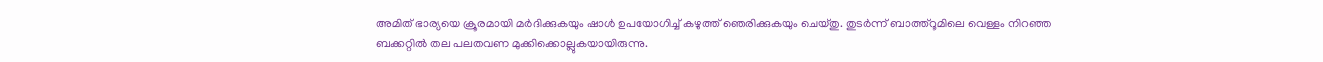അമിത് ഭാര്യയെ ക്രൂരമായി മർദിക്കുകയും ഷാൾ ഉപയോഗിച്ച് കഴുത്ത് ഞെരിക്കുകയും ചെയ്തു. തുടർന്ന് ബാത്ത്റൂമിലെ വെള്ളം നിറഞ്ഞ ബക്കറ്റിൽ തല പലതവണ മുക്കിക്കൊല്ലുകയായിരുന്നു.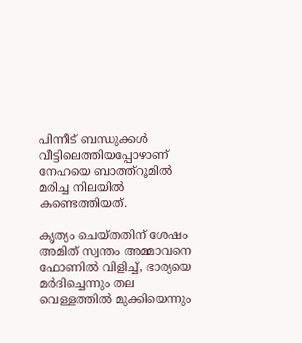പിന്നീട് ബന്ധുക്കൾ വീട്ടിലെത്തിയപ്പോഴാണ് നേഹയെ ബാത്ത്റൂമിൽ മരിച്ച നിലയിൽ കണ്ടെത്തിയത്.

കൃത്യം ചെയ്തതിന് ശേഷം അമിത് സ്വന്തം അമ്മാവനെ ഫോണിൽ വിളിച്ച്, ഭാര്യയെ മർദിച്ചെന്നും തല വെള്ളത്തിൽ മുക്കിയെന്നും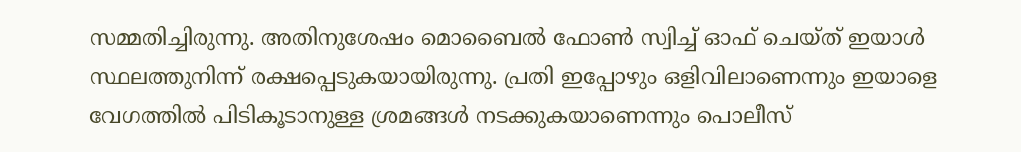സമ്മതിച്ചിരുന്നു. അതിനുശേഷം മൊബൈൽ ഫോൺ സ്വിച്ച് ഓഫ് ചെയ്ത് ഇയാൾ സ്ഥലത്തുനിന്ന് രക്ഷപ്പെടുകയായിരുന്നു. പ്രതി ഇപ്പോഴും ഒളിവിലാണെന്നും ഇയാളെ വേഗത്തിൽ പിടികൂടാനുള്ള ശ്രമങ്ങൾ നടക്കുകയാണെന്നും പൊലീസ്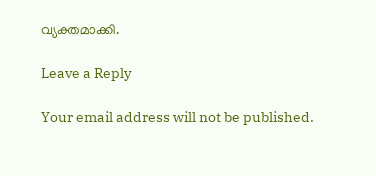വ്യക്തമാക്കി.

Leave a Reply

Your email address will not be published.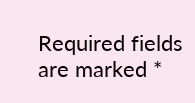Required fields are marked *